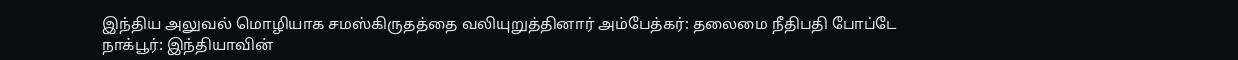இந்திய அலுவல் மொழியாக சமஸ்கிருதத்தை வலியுறுத்தினார் அம்பேத்கர்: தலைமை நீதிபதி போப்டே
நாக்பூர்: இந்தியாவின்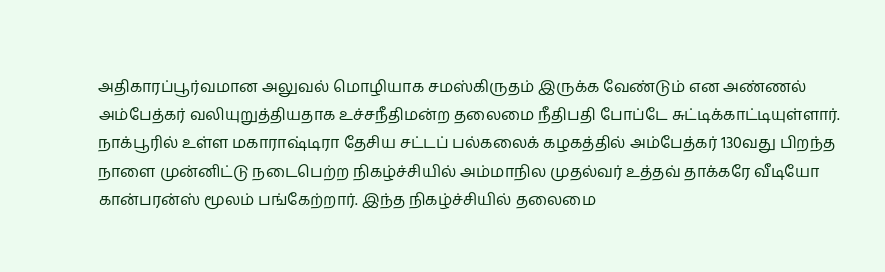அதிகாரப்பூர்வமான அலுவல் மொழியாக சமஸ்கிருதம் இருக்க வேண்டும் என அண்ணல் அம்பேத்கர் வலியுறுத்தியதாக உச்சநீதிமன்ற தலைமை நீதிபதி போப்டே சுட்டிக்காட்டியுள்ளார்.
நாக்பூரில் உள்ள மகாராஷ்டிரா தேசிய சட்டப் பல்கலைக் கழகத்தில் அம்பேத்கர் 130வது பிறந்த நாளை முன்னிட்டு நடைபெற்ற நிகழ்ச்சியில் அம்மாநில முதல்வர் உத்தவ் தாக்கரே வீடியோ கான்பரன்ஸ் மூலம் பங்கேற்றார். இந்த நிகழ்ச்சியில் தலைமை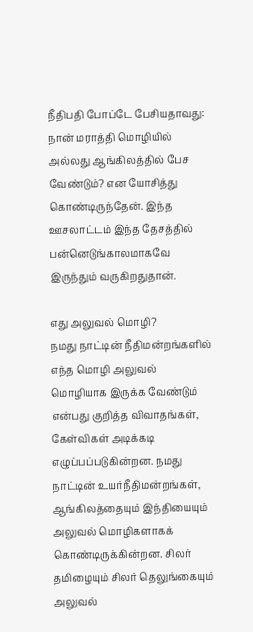நீதிபதி போப்டே பேசியதாவது:
நான் மராத்தி மொழியில் அல்லது ஆங்கிலத்தில் பேச வேண்டும்? என யோசித்து கொண்டிருந்தேன். இந்த ஊசலாட்டம் இந்த தேசத்தில் பன்னெடுங்காலமாகவே இருந்தும் வருகிறதுதான்.

எது அலுவல் மொழி?
நமது நாட்டின் நீதிமன்றங்களில் எந்த மொழி அலுவல் மொழியாக இருக்க வேண்டும் என்பது குறித்த விவாதங்கள், கேள்விகள் அடிக்கடி எழுப்பப்படுகின்றன. நமது நாட்டின் உயர்நீதிமன்றங்கள், ஆங்கிலத்தையும் இந்தியையும் அலுவல் மொழிகளாகக் கொண்டிருக்கின்றன. சிலர் தமிழையும் சிலர் தெலுங்கையும் அலுவல்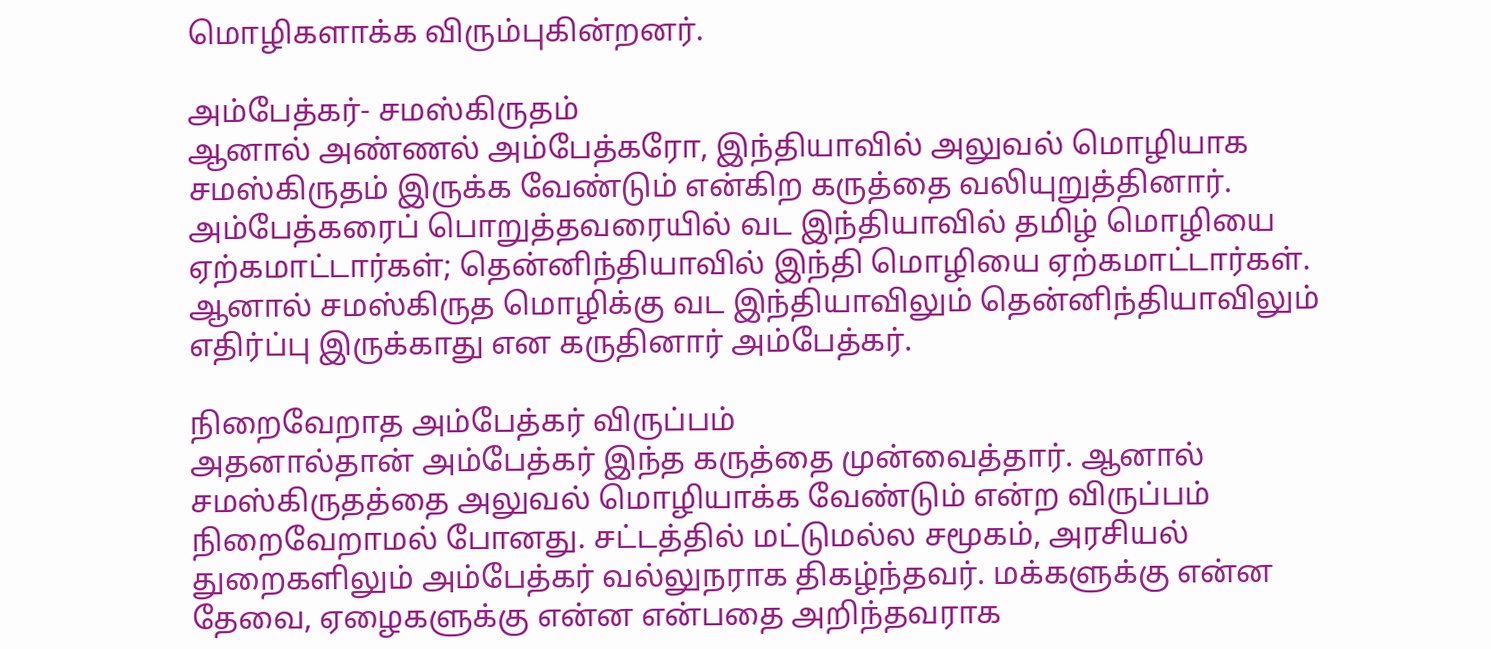மொழிகளாக்க விரும்புகின்றனர்.

அம்பேத்கர்- சமஸ்கிருதம்
ஆனால் அண்ணல் அம்பேத்கரோ, இந்தியாவில் அலுவல் மொழியாக சமஸ்கிருதம் இருக்க வேண்டும் என்கிற கருத்தை வலியுறுத்தினார். அம்பேத்கரைப் பொறுத்தவரையில் வட இந்தியாவில் தமிழ் மொழியை ஏற்கமாட்டார்கள்; தென்னிந்தியாவில் இந்தி மொழியை ஏற்கமாட்டார்கள். ஆனால் சமஸ்கிருத மொழிக்கு வட இந்தியாவிலும் தென்னிந்தியாவிலும் எதிர்ப்பு இருக்காது என கருதினார் அம்பேத்கர்.

நிறைவேறாத அம்பேத்கர் விருப்பம்
அதனால்தான் அம்பேத்கர் இந்த கருத்தை முன்வைத்தார். ஆனால் சமஸ்கிருதத்தை அலுவல் மொழியாக்க வேண்டும் என்ற விருப்பம் நிறைவேறாமல் போனது. சட்டத்தில் மட்டுமல்ல சமூகம், அரசியல் துறைகளிலும் அம்பேத்கர் வல்லுநராக திகழ்ந்தவர். மக்களுக்கு என்ன தேவை, ஏழைகளுக்கு என்ன என்பதை அறிந்தவராக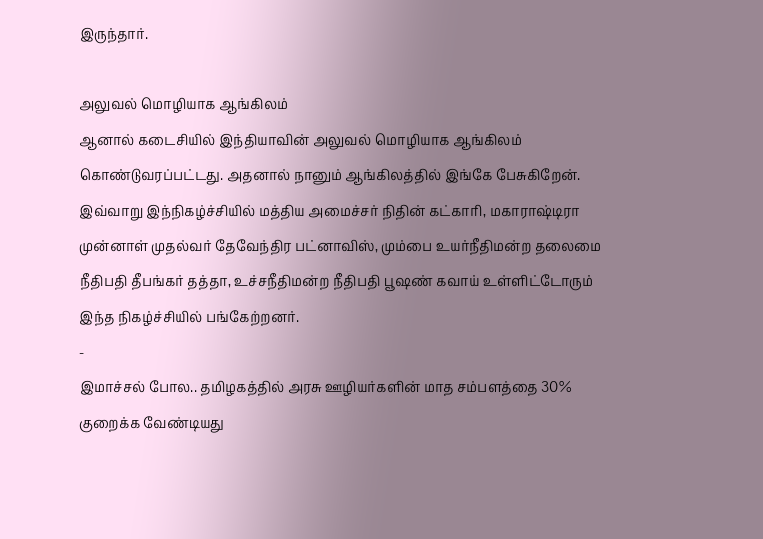இருந்தார்.

அலுவல் மொழியாக ஆங்கிலம்
ஆனால் கடைசியில் இந்தியாவின் அலுவல் மொழியாக ஆங்கிலம் கொண்டுவரப்பட்டது. அதனால் நானும் ஆங்கிலத்தில் இங்கே பேசுகிறேன். இவ்வாறு இந்நிகழ்ச்சியில் மத்திய அமைச்சர் நிதின் கட்காரி, மகாராஷ்டிரா முன்னாள் முதல்வர் தேவேந்திர பட்னாவிஸ், மும்பை உயர்நீதிமன்ற தலைமை நீதிபதி தீபங்கர் தத்தா, உச்சநீதிமன்ற நீதிபதி பூஷண் கவாய் உள்ளிட்டோரும் இந்த நிகழ்ச்சியில் பங்கேற்றனர்.
-
இமாச்சல் போல.. தமிழகத்தில் அரசு ஊழியர்களின் மாத சம்பளத்தை 30% குறைக்க வேண்டியது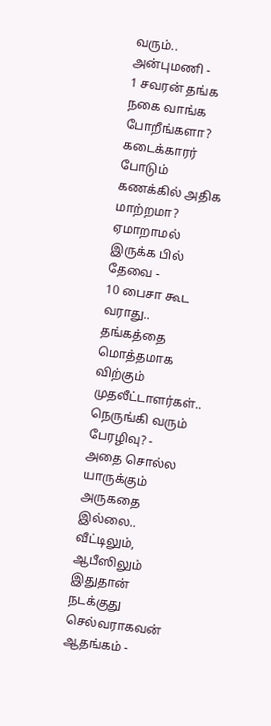வரும்.. அன்புமணி -
1 சவரன் தங்க நகை வாங்க போறீங்களா? கடைக்காரர் போடும் கணக்கில் அதிக மாற்றமா? ஏமாறாமல் இருக்க பில் தேவை -
10 பைசா கூட வராது.. தங்கத்தை மொத்தமாக விற்கும் முதலீட்டாளர்கள்.. நெருங்கி வரும் பேரழிவு? -
அதை சொல்ல யாருக்கும் அருகதை இல்லை.. வீட்டிலும், ஆபீஸிலும் இதுதான் நடக்குது செல்வராகவன் ஆதங்கம் -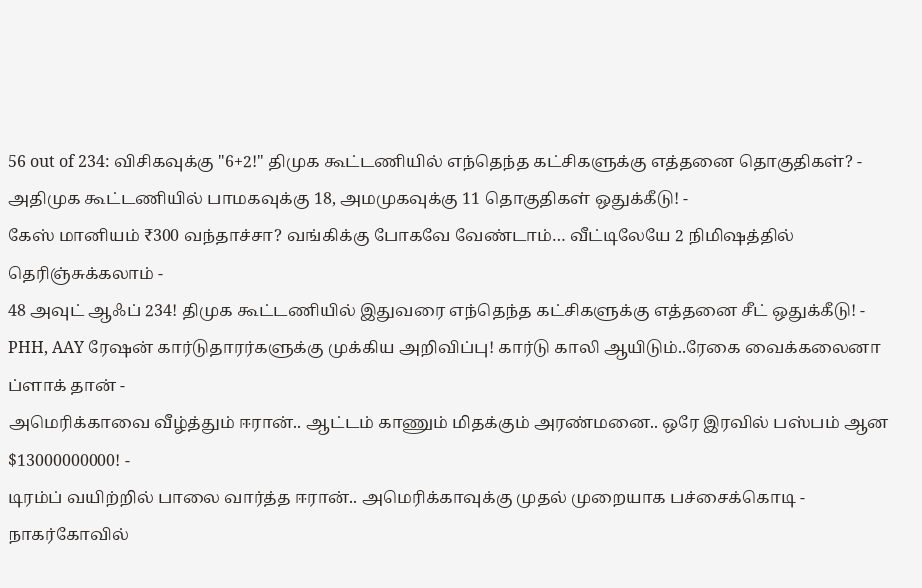56 out of 234: விசிகவுக்கு "6+2!" திமுக கூட்டணியில் எந்தெந்த கட்சிகளுக்கு எத்தனை தொகுதிகள்? -
அதிமுக கூட்டணியில் பாமகவுக்கு 18, அமமுகவுக்கு 11 தொகுதிகள் ஒதுக்கீடு! -
கேஸ் மானியம் ₹300 வந்தாச்சா? வங்கிக்கு போகவே வேண்டாம்… வீட்டிலேயே 2 நிமிஷத்தில் தெரிஞ்சுக்கலாம் -
48 அவுட் ஆஃப் 234! திமுக கூட்டணியில் இதுவரை எந்தெந்த கட்சிகளுக்கு எத்தனை சீட் ஒதுக்கீடு! -
PHH, AAY ரேஷன் கார்டுதாரர்களுக்கு முக்கிய அறிவிப்பு! கார்டு காலி ஆயிடும்..ரேகை வைக்கலைனா ப்ளாக் தான் -
அமெரிக்காவை வீழ்த்தும் ஈரான்.. ஆட்டம் காணும் மிதக்கும் அரண்மனை.. ஒரே இரவில் பஸ்பம் ஆன $13000000000! -
டிரம்ப் வயிற்றில் பாலை வார்த்த ஈரான்.. அமெரிக்காவுக்கு முதல் முறையாக பச்சைக்கொடி -
நாகர்கோவில்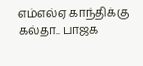எம்எல்ஏ காந்திக்கு கல்தா.. பாஜக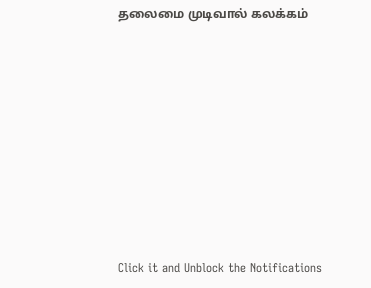தலைமை முடிவால் கலக்கம்












Click it and Unblock the Notifications